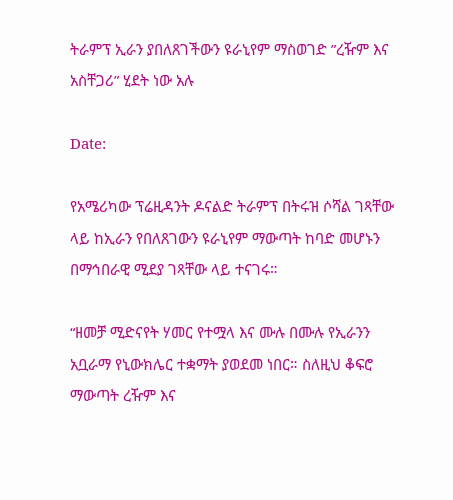ትራምፕ ኢራን ያበለጸገችውን ዩራኒየም ማስወገድ ”ረዥም እና አስቸጋሪ” ሂደት ነው አሉ

Date:

የአሜሪካው ፕሬዚዳንት ዶናልድ ትራምፕ በትሩዝ ሶሻል ገጻቸው ላይ ከኢራን የበለጸገውን ዩራኒየም ማውጣት ከባድ መሆኑን በማኅበራዊ ሚደያ ገጻቸው ላይ ተናገሩ።

“ዘመቻ ሚድናየት ሃመር የተሟላ እና ሙሉ በሙሉ የኢራንን አቧራማ የኒውክሌር ተቋማት ያወደመ ነበር። ስለዚህ ቆፍሮ ማውጣት ረዥም እና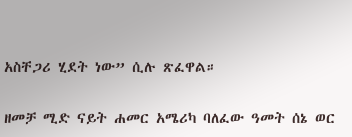አስቸጋሪ ሂደት ነው” ሲሉ ጽፈዋል።

ዘመቻ ሚድ ናይት ሐመር አሜሪካ ባለፈው ዓመት ሰኔ ወር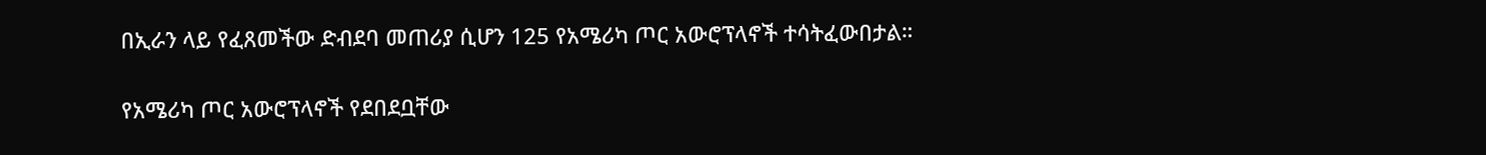በኢራን ላይ የፈጸመችው ድብደባ መጠሪያ ሲሆን 125 የአሜሪካ ጦር አውሮፕላኖች ተሳትፈውበታል።

የአሜሪካ ጦር አውሮፕላኖች የደበደቧቸው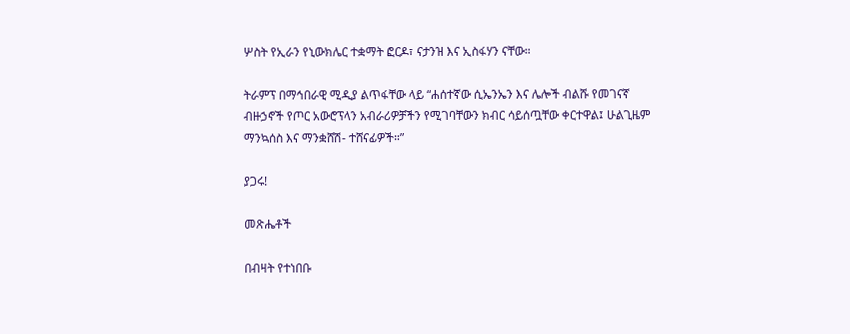ሦስት የኢራን የኒውክሌር ተቋማት ፎርዶ፣ ናታንዝ እና ኢስፋሃን ናቸው።

ትራምፕ በማኅበራዊ ሚዲያ ልጥፋቸው ላይ “ሐሰተኛው ሲኤንኤን እና ሌሎች ብልሹ የመገናኛ ብዙኃኖች የጦር አውሮፕላን አብራሪዎቻችን የሚገባቸውን ክብር ሳይሰጧቸው ቀርተዋል፤ ሁልጊዜም ማንኳሰስ እና ማንቋሸሽ- ተሸናፊዎች።”

ያጋሩ!

መጽሔቶች

በብዛት የተነበቡ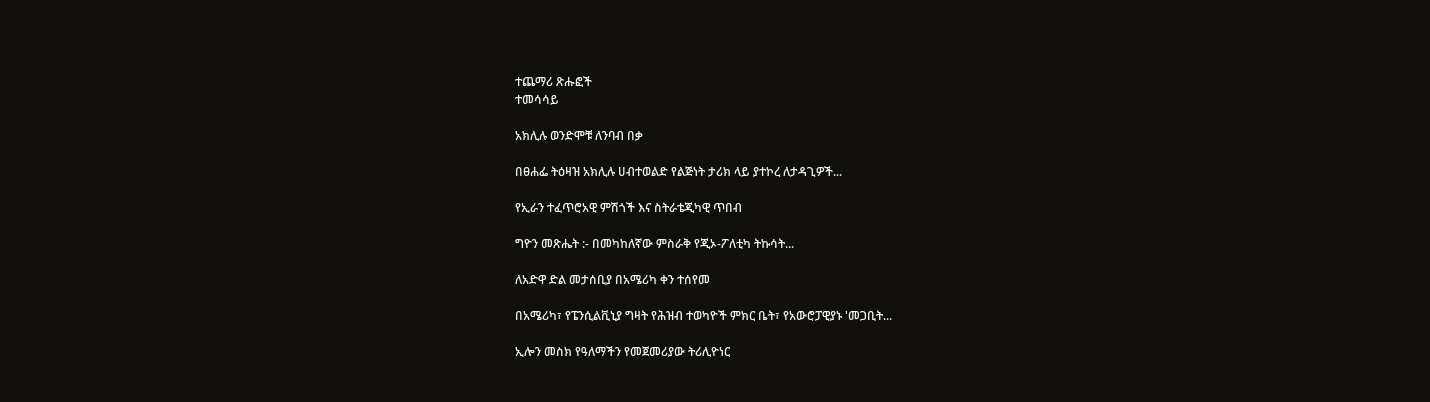ተጨማሪ ጽሑፎች
ተመሳሳይ

አክሊሉ ወንድሞቹ ለንባብ በቃ

በፀሐፌ ትዕዛዝ አክሊሉ ሀብተወልድ የልጅነት ታሪክ ላይ ያተኮረ ለታዳጊዎች...

የኢራን ተፈጥሮአዊ ምሽጎች እና ስትራቴጂካዊ ጥበብ

ግዮን መጽሔት :- በመካከለኛው ምስራቅ የጂኦ-ፖለቲካ ትኩሳት...

ለአድዋ ድል መታሰቢያ በአሜሪካ ቀን ተሰየመ

በአሜሪካ፣ የፔንሲልቪኒያ ግዛት የሕዝብ ተወካዮች ምክር ቤት፣ የአውሮፓዊያኑ 'መጋቢት...

ኢሎን መስክ የዓለማችን የመጀመሪያው ትሪሊዮነር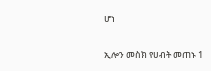ሆነ

ኢሎን መስክ የሀብት መጠኑ 1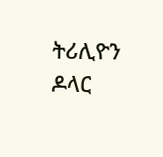ትሪሊዮን ዶላር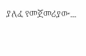ያለፈ የመጀመሪያው...